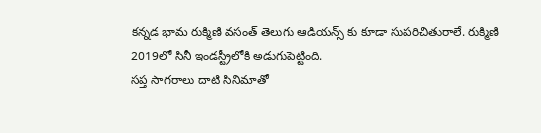కన్నడ భామ రుక్మిణి వసంత్ తెలుగు ఆడియన్స్ కు కూడా సుపరిచితురాలే. రుక్మిణి 2019లో సినీ ఇండస్ట్రీలోకి అడుగుపెట్టింది.
సప్త సాగరాలు దాటి సినిమాతో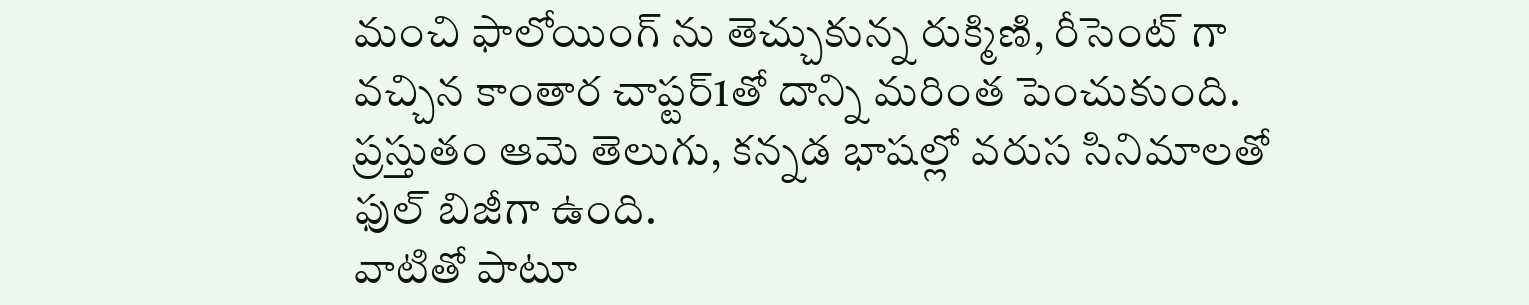మంచి ఫాలోయింగ్ ను తెచ్చుకున్న రుక్మిణి, రీసెంట్ గా వచ్చిన కాంతార చాప్టర్1తో దాన్ని మరింత పెంచుకుంది.
ప్రస్తుతం ఆమె తెలుగు, కన్నడ భాషల్లో వరుస సినిమాలతో ఫుల్ బిజీగా ఉంది.
వాటితో పాటూ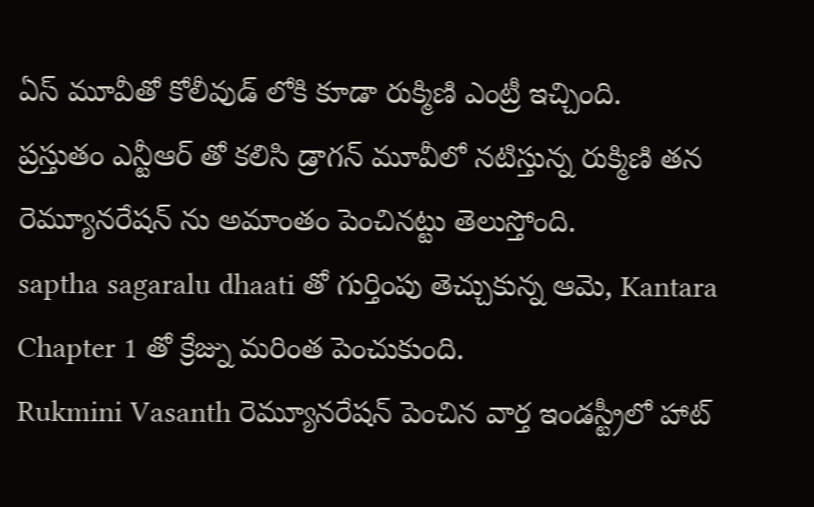ఏస్ మూవీతో కోలీవుడ్ లోకి కూడా రుక్మిణి ఎంట్రీ ఇచ్చింది.
ప్రస్తుతం ఎన్టీఆర్ తో కలిసి డ్రాగన్ మూవీలో నటిస్తున్న రుక్మిణి తన రెమ్యూనరేషన్ ను అమాంతం పెంచినట్టు తెలుస్తోంది.
saptha sagaralu dhaati తో గుర్తింపు తెచ్చుకున్న ఆమె, Kantara Chapter 1 తో క్రేజ్ను మరింత పెంచుకుంది.
Rukmini Vasanth రెమ్యూనరేషన్ పెంచిన వార్త ఇండస్ట్రీలో హాట్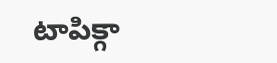టాపిక్గా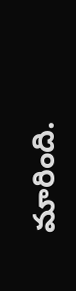మారింది.